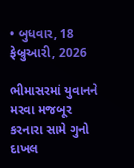• બુધવાર, 18 ફેબ્રુઆરી, 2026

ભીમાસરમાં યુવાનને મરવા મજબૂર કરનારા સામે ગુનો દાખલ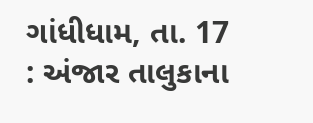ગાંધીધામ, તા. 17 : અંજાર તાલુકાના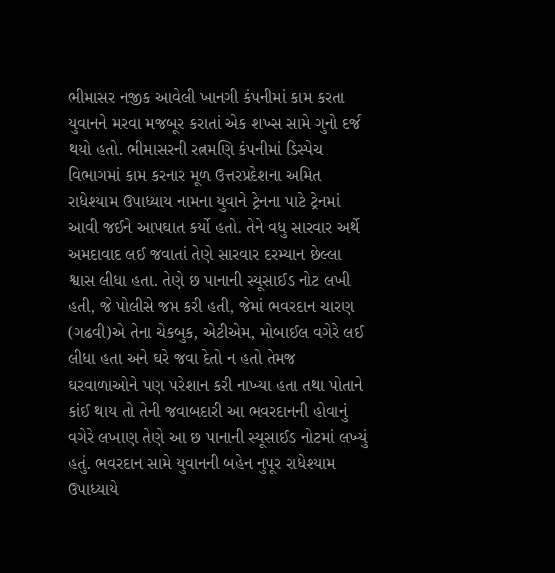ભીમાસર નજીક આવેલી ખાનગી કંપનીમાં કામ કરતા યુવાનને મરવા મજબૂર કરાતાં એક શખ્સ સામે ગુનો દર્જ થયો હતો. ભીમાસરની રત્નમણિ કંપનીમાં ડિસ્પેચ વિભાગમાં કામ કરનાર મૂળ ઉત્તરપ્રદેશના અમિત રાધેશ્યામ ઉપાધ્યાય નામના યુવાને ટ્રેનના પાટે ટ્રેનમાં આવી જઈને આપઘાત કર્યો હતો. તેને વધુ સારવાર અર્થે અમદાવાદ લઈ જવાતાં તેણે સારવાર દરમ્યાન છેલ્લા શ્વાસ લીધા હતા. તેણે છ પાનાની સ્યૂસાઈડ નોટ લખી હતી, જે પોલીસે જપ્ત કરી હતી, જેમાં ભવરદાન ચારણ (ગઢવી)એ તેના ચેકબુક, એટીએમ, મોબાઈલ વગેરે લઈ લીધા હતા અને ઘરે જવા દેતો ન હતો તેમજ ઘરવાળાઓને પણ પરેશાન કરી નાખ્યા હતા તથા પોતાને કાંઈ થાય તો તેની જવાબદારી આ ભવરદાનની હોવાનું વગેરે લખાણ તેણે આ છ પાનાની સ્યૂસાઈડ નોટમાં લખ્યું હતું. ભવરદાન સામે યુવાનની બહેન નુપૂર રાધેશ્યામ ઉપાધ્યાયે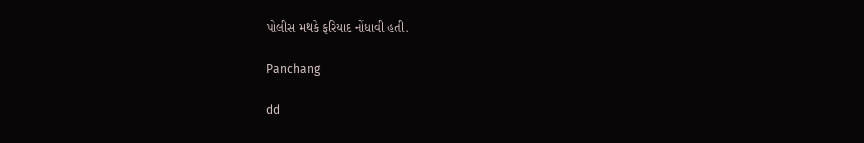પોલીસ મથકે ફરિયાદ નોંધાવી હતી.

Panchang

dd